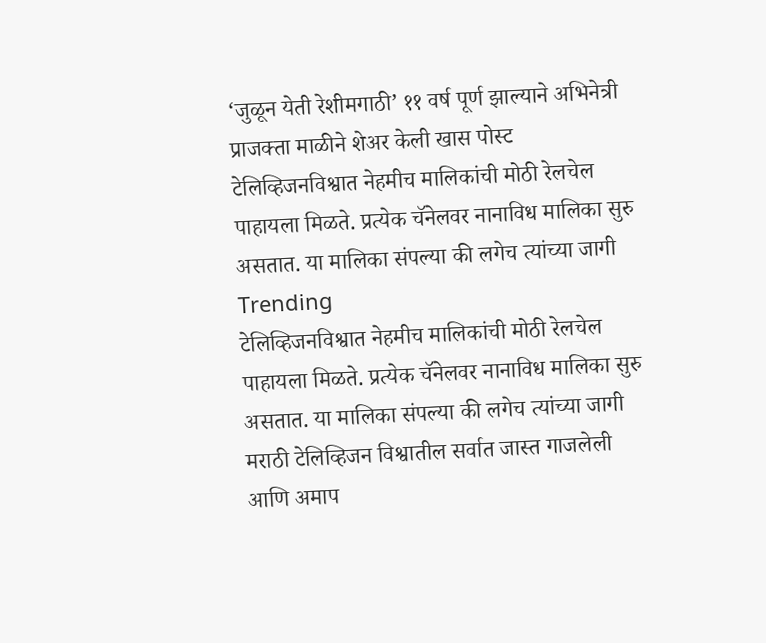‘जुळून येती रेशीमगाठी’ ११ वर्ष पूर्ण झाल्याने अभिनेत्री प्राजक्ता माळीने शेअर केली खास पोस्ट
टेलिव्हिजनविश्वात नेहमीच मालिकांची मोठी रेलचेल पाहायला मिळते. प्रत्येक चॅनेलवर नानाविध मालिका सुरु असतात. या मालिका संपल्या की लगेच त्यांच्या जागी
Trending
टेलिव्हिजनविश्वात नेहमीच मालिकांची मोठी रेलचेल पाहायला मिळते. प्रत्येक चॅनेलवर नानाविध मालिका सुरु असतात. या मालिका संपल्या की लगेच त्यांच्या जागी
मराठी टेलिव्हिजन विश्वातील सर्वात जास्त गाजलेली आणि अमाप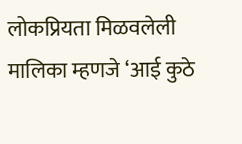लोकप्रियता मिळवलेली मालिका म्हणजे ‘आई कुठे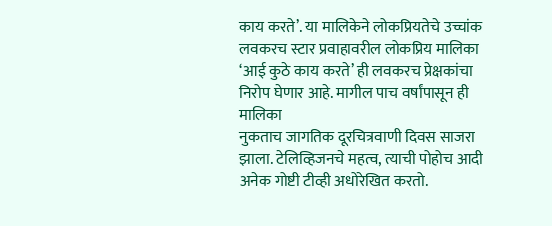काय करते’. या मालिकेने लोकप्रियतेचे उच्चांक
लवकरच स्टार प्रवाहावरील लोकप्रिय मालिका ‘आई कुठे काय करते’ ही लवकरच प्रेक्षकांचा निरोप घेणार आहे. मागील पाच वर्षांपासून ही मालिका
नुकताच जागतिक दूरचित्रवाणी दिवस साजरा झाला. टेलिव्हिजनचे महत्व, त्याची पोहोच आदी अनेक गोष्टी टीव्ही अधोरेखित करतो.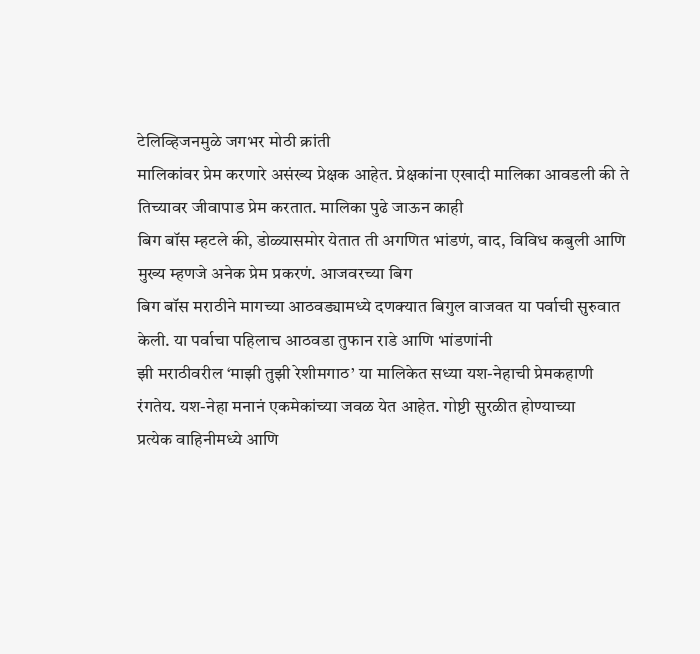टेलिव्हिजनमुळे जगभर मोठी क्रांती
मालिकांवर प्रेम करणारे असंख्य प्रेक्षक आहेत. प्रेक्षकांना एखादी मालिका आवडली की ते तिच्यावर जीवापाड प्रेम करतात. मालिका पुढे जाऊन काही
बिग बॉस म्हटले की, डोळ्यासमोर येतात ती अगणित भांडणं, वाद, विविध कबुली आणि मुख्य म्हणजे अनेक प्रेम प्रकरणं. आजवरच्या बिग
बिग बॉस मराठीने मागच्या आठवड्यामध्ये दणक्यात बिगुल वाजवत या पर्वाची सुरुवात केली. या पर्वाचा पहिलाच आठवडा तुफान राडे आणि भांडणांनी
झी मराठीवरील ‘माझी तुझी रेशीमगाठ’ या मालिकेत सध्या यश-नेहाची प्रेमकहाणी रंगतेय. यश-नेहा मनानं एकमेकांच्या जवळ येत आहेत. गोष्टी सुरळीत होण्याच्या
प्रत्येक वाहिनीमध्ये आणि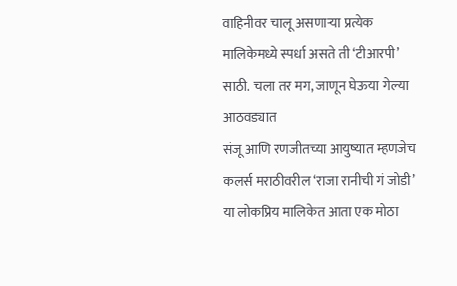वाहिनीवर चालू असणाऱ्या प्रत्येक मालिकेमध्ये स्पर्धा असते ती ‘टीआरपी’ साठी. चला तर मग, जाणून घेऊया गेल्या आठवड्यात
संजू आणि रणजीतच्या आयुष्यात म्हणजेच कलर्स मराठीवरील ‘राजा रानीची गं जोडी’ या लोकप्रिय मालिकेत आता एक मोठा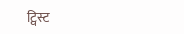ट्विस्ट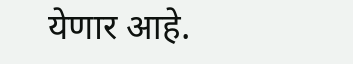येणार आहे.